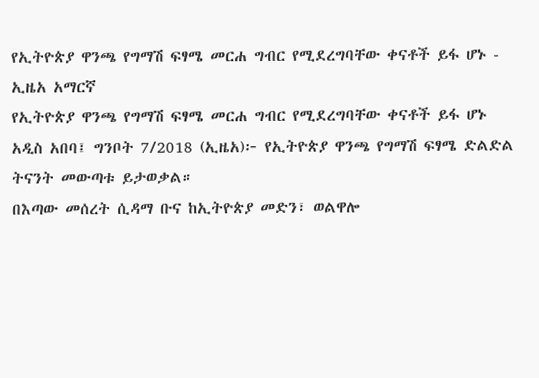የኢትዮጵያ ዋንጫ የግማሽ ፍፃሜ መርሐ ግብር የሚደረግባቸው ቀናቶች ይፋ ሆኑ - ኢዜአ አማርኛ
የኢትዮጵያ ዋንጫ የግማሽ ፍፃሜ መርሐ ግብር የሚደረግባቸው ቀናቶች ይፋ ሆኑ
አዲስ አበባ፤ ግንቦት 7/2018 (ኢዜአ)፦ የኢትዮጵያ ዋንጫ የግማሽ ፍፃሜ ድልድል ትናንት መውጣቱ ይታወቃል።
በእጣው መሰረት ሲዳማ ቡና ከኢትዮጵያ መድን፣ ወልዋሎ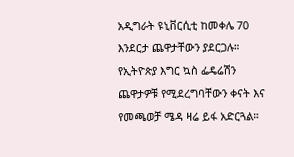አዲግራት ዩኒቨርሲቲ ከመቀሌ 70 እንደርታ ጨዋታቸውን ያደርጋሉ።
የኢትዮጵያ እግር ኳስ ፌዴሬሽን ጨዋታዎቹ የሚደረግባቸውን ቀናት እና የመጫወቻ ሜዳ ዛሬ ይፋ አድርጓል።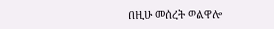በዚሁ መሰረት ወልዋሎ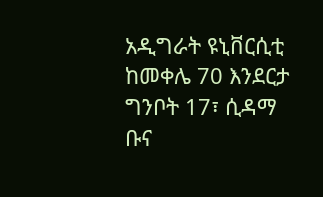አዲግራት ዩኒቨርሲቲ ከመቀሌ 70 እንደርታ ግንቦት 17፣ ሲዳማ ቡና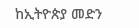ከኢትዮጵያ መድን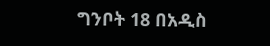ግንቦት 18 በአዲስ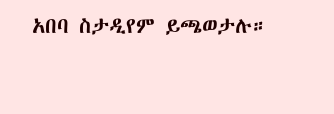አበባ ስታዲየም ይጫወታሉ።